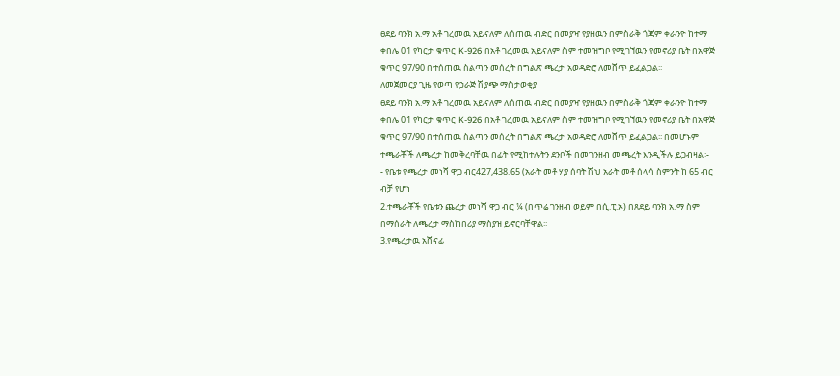ፀደይ ባንክ አ.ማ አቶ ገረመዉ አይናለም ለሰጠዉ ብድር በመያዣ የያዘዉን በምስራቅ ጎጃም ቀራንዮ ከተማ ቀበሌ 01 የካርታ ቁጥር K-926 በአቶ ገረመዉ አይናለም ስም ተመዝግቦ የሚገኘዉን የመኖሪያ ቤት በአዋጅ ቁጥር 97/90 በተሰጠዉ ስልጣን መሰረት በግልጽ ጫረታ አወዳድሮ ለመሸጥ ይፈልጋል፡፡
ለመጀመርያ ጊዜ የወጣ የኃራጅ ሽያጭ ማስታወቂያ
ፀደይ ባንክ አ.ማ አቶ ገረመዉ አይናለም ለሰጠዉ ብድር በመያዣ የያዘዉን በምስራቅ ጎጃም ቀራንዮ ከተማ ቀበሌ 01 የካርታ ቁጥር K-926 በአቶ ገረመዉ አይናለም ስም ተመዝግቦ የሚገኘዉን የመኖሪያ ቤት በአዋጅ ቁጥር 97/90 በተሰጠዉ ስልጣን መሰረት በግልጽ ጫረታ አወዳድሮ ለመሸጥ ይፈልጋል፡፡ በመሆኑም ተጫራቾች ለጫረታ ከመቅረባቸዉ በፊት የሚከተሉትን ደንቦች በመገንዘብ መጫረት እንዲችሉ ይጋብዛል፡-
- የቤቱ የጫረታ መነሻ ዋጋ ብር427,438.65 (አራት መቶ ሃያ ሰባት ሽህ አራት መቶ ሰላሳ ስምንት ከ 65 ብር ብቻ የሆነ
2.ተጫራቾች የቤቱን ጨረታ መነሻ ዋጋ ብር ¼ (በጥሬ ገንዘብ ወይም በሲ.ፒ.ኦ) በጸደይ ባንክ አ.ማ ስም በማሰራት ለጫረታ ማስከበሪያ ማስያዝ ይኖርባቸዋል፡፡
3.የጫረታዉ አሸናፊ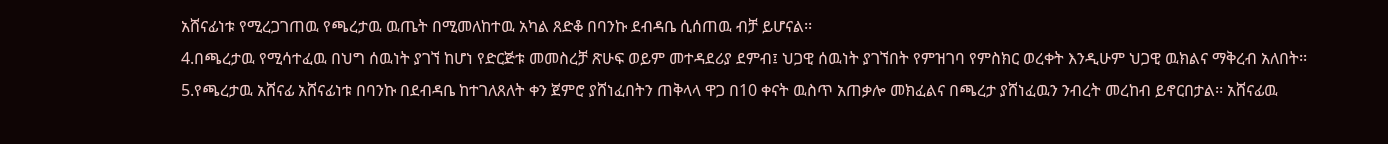አሸናፊነቱ የሚረጋገጠዉ የጫረታዉ ዉጤት በሚመለከተዉ አካል ጸድቆ በባንኩ ደብዳቤ ሲሰጠዉ ብቻ ይሆናል፡፡
4.በጫረታዉ የሚሳተፈዉ በህግ ሰዉነት ያገኘ ከሆነ የድርጅቱ መመስረቻ ጽሁፍ ወይም መተዳደሪያ ደምብ፤ ህጋዊ ሰዉነት ያገኘበት የምዝገባ የምስክር ወረቀት እንዲሁም ህጋዊ ዉክልና ማቅረብ አለበት፡፡
5.የጫረታዉ አሸናፊ አሸናፊነቱ በባንኩ በደብዳቤ ከተገለጸለት ቀን ጀምሮ ያሸነፈበትን ጠቅላላ ዋጋ በ10 ቀናት ዉስጥ አጠቃሎ መክፈልና በጫረታ ያሸነፈዉን ንብረት መረከብ ይኖርበታል፡፡ አሸናፊዉ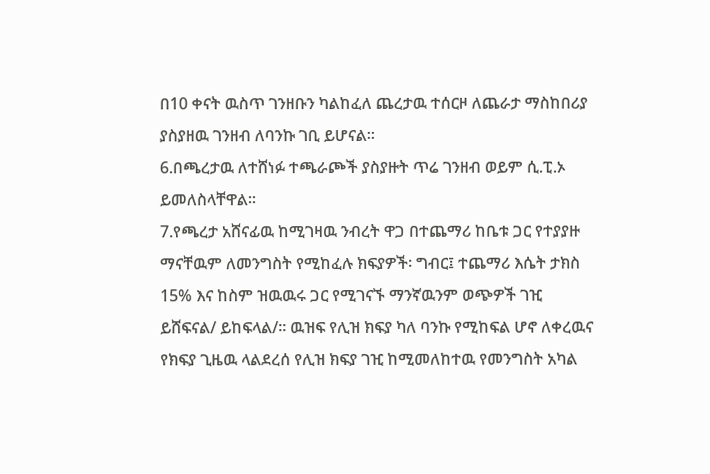በ10 ቀናት ዉስጥ ገንዘቡን ካልከፈለ ጨረታዉ ተሰርዞ ለጨራታ ማስከበሪያ ያስያዘዉ ገንዘብ ለባንኩ ገቢ ይሆናል፡፡
6.በጫረታዉ ለተሸነፉ ተጫራጮች ያስያዙት ጥሬ ገንዘብ ወይም ሲ.ፒ.ኦ ይመለስላቸዋል፡፡
7.የጫረታ አሸናፊዉ ከሚገዛዉ ንብረት ዋጋ በተጨማሪ ከቤቱ ጋር የተያያዙ ማናቸዉም ለመንግስት የሚከፈሉ ክፍያዎች፡ ግብር፤ ተጨማሪ እሴት ታክስ 15% እና ከስም ዝዉዉሩ ጋር የሚገናኙ ማንኛዉንም ወጭዎች ገዢ ይሸፍናል/ ይከፍላል/፡፡ ዉዝፍ የሊዝ ክፍያ ካለ ባንኩ የሚከፍል ሆኖ ለቀረዉና የክፍያ ጊዜዉ ላልደረሰ የሊዝ ክፍያ ገዢ ከሚመለከተዉ የመንግስት አካል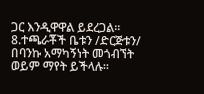ጋር እንዲዋዋል ይደረጋል፡፡
8.ተጫራቾች ቤቱን /ድርጅቱን/ በባንኩ አማካኝነት መጎብኘት ወይም ማየት ይችላሉ፡፡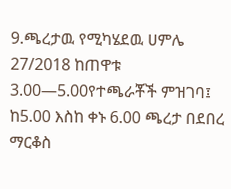9.ጫረታዉ የሚካሄደዉ ሀምሌ 27/2018 ከጠዋቱ 3.00—5.00የተጫራቾች ምዝገባ፤ ከ5.00 እስከ ቀኑ 6.00 ጫረታ በደበረ ማርቆስ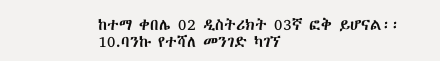ከተማ ቀበሌ 02 ዲስትሪክት 03ኛ ፎቅ ይሆናል፡፡
10.ባንኩ የተሻለ መንገድ ካገኘ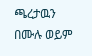ጫረታዉን በሙሉ ወይም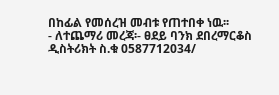በከፊል የመሰረዝ መብቱ የጠተበቀ ነዉ፡፡
- ለተጨማሪ መረጃ፡- ፀደይ ባንክ ደበረማርቆስ ዲስትሪክት ስ.ቁ 0587712034/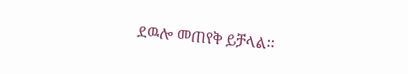ደዉሎ መጠየቅ ይቻላል፡፡